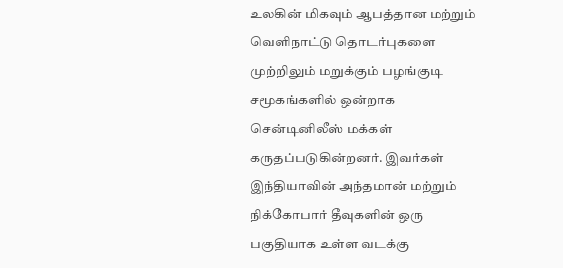உலகின் மிகவும் ஆபத்தான மற்றும் வெளிநாட்டு தொடர்புகளை முற்றிலும் மறுக்கும் பழங்குடி சமூகங்களில் ஒன்றாக சென்டினிலீஸ் மக்கள் கருதப்படுகின்றனர். இவர்கள் இந்தியாவின் அந்தமான் மற்றும் நிக்கோபார் தீவுகளின் ஒரு பகுதியாக உள்ள வடக்கு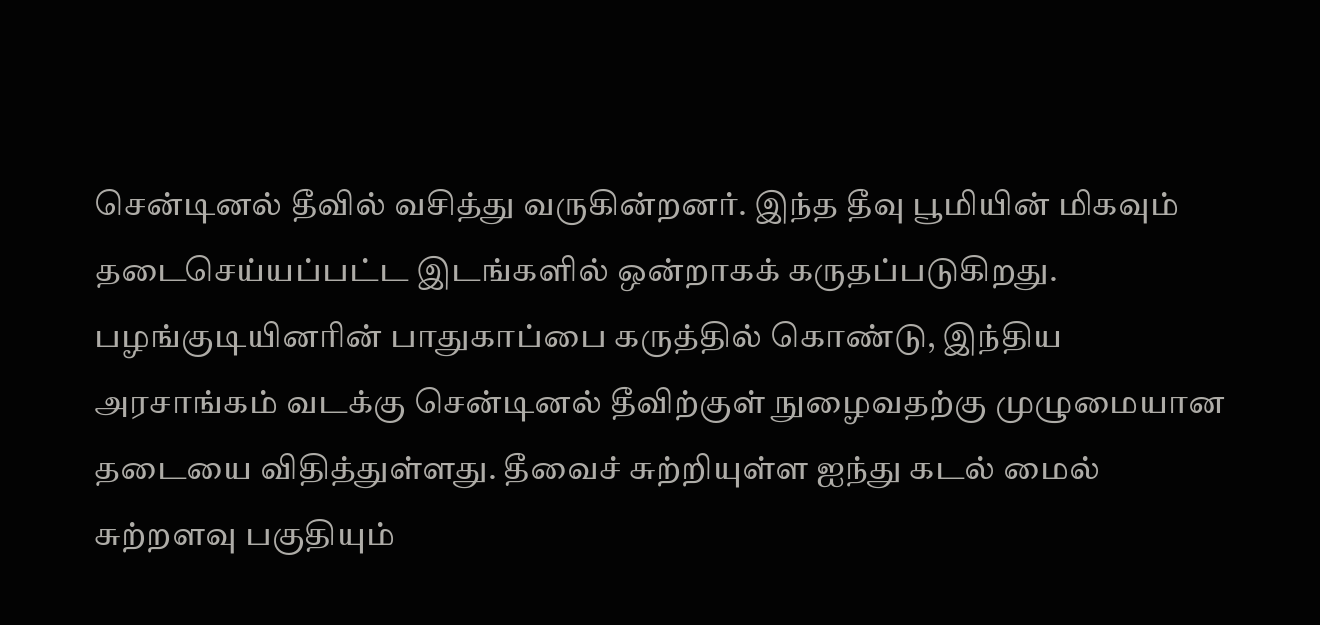சென்டினல் தீவில் வசித்து வருகின்றனர். இந்த தீவு பூமியின் மிகவும் தடைசெய்யப்பட்ட இடங்களில் ஒன்றாகக் கருதப்படுகிறது.
பழங்குடியினரின் பாதுகாப்பை கருத்தில் கொண்டு, இந்திய அரசாங்கம் வடக்கு சென்டினல் தீவிற்குள் நுழைவதற்கு முழுமையான தடையை விதித்துள்ளது. தீவைச் சுற்றியுள்ள ஐந்து கடல் மைல் சுற்றளவு பகுதியும்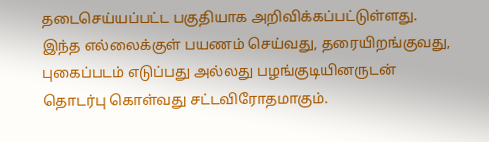தடைசெய்யப்பட்ட பகுதியாக அறிவிக்கப்பட்டுள்ளது. இந்த எல்லைக்குள் பயணம் செய்வது, தரையிறங்குவது, புகைப்படம் எடுப்பது அல்லது பழங்குடியினருடன் தொடர்பு கொள்வது சட்டவிரோதமாகும்.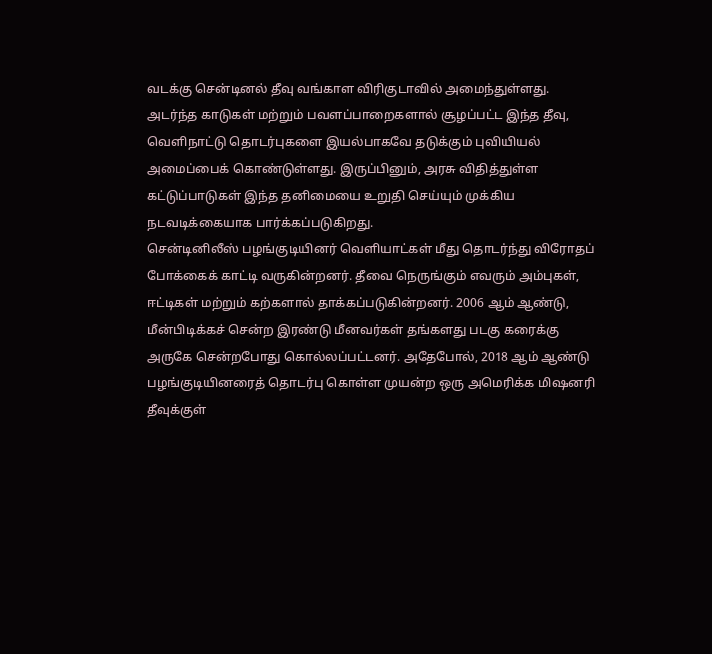வடக்கு சென்டினல் தீவு வங்காள விரிகுடாவில் அமைந்துள்ளது. அடர்ந்த காடுகள் மற்றும் பவளப்பாறைகளால் சூழப்பட்ட இந்த தீவு, வெளிநாட்டு தொடர்புகளை இயல்பாகவே தடுக்கும் புவியியல் அமைப்பைக் கொண்டுள்ளது. இருப்பினும், அரசு விதித்துள்ள கட்டுப்பாடுகள் இந்த தனிமையை உறுதி செய்யும் முக்கிய நடவடிக்கையாக பார்க்கப்படுகிறது.
சென்டினிலீஸ் பழங்குடியினர் வெளியாட்கள் மீது தொடர்ந்து விரோதப் போக்கைக் காட்டி வருகின்றனர். தீவை நெருங்கும் எவரும் அம்புகள், ஈட்டிகள் மற்றும் கற்களால் தாக்கப்படுகின்றனர். 2006 ஆம் ஆண்டு, மீன்பிடிக்கச் சென்ற இரண்டு மீனவர்கள் தங்களது படகு கரைக்கு அருகே சென்றபோது கொல்லப்பட்டனர். அதேபோல், 2018 ஆம் ஆண்டு பழங்குடியினரைத் தொடர்பு கொள்ள முயன்ற ஒரு அமெரிக்க மிஷனரி தீவுக்குள்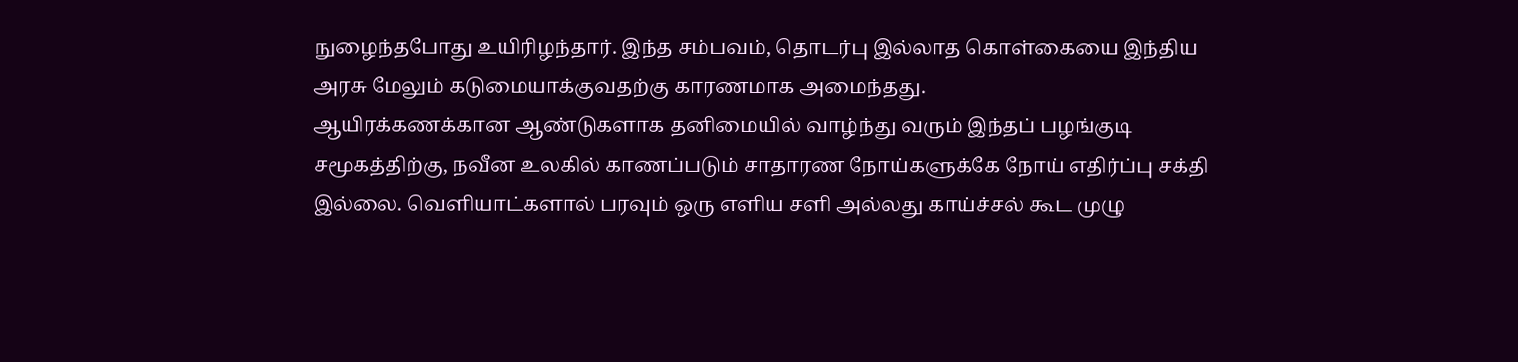நுழைந்தபோது உயிரிழந்தார். இந்த சம்பவம், தொடர்பு இல்லாத கொள்கையை இந்திய அரசு மேலும் கடுமையாக்குவதற்கு காரணமாக அமைந்தது.
ஆயிரக்கணக்கான ஆண்டுகளாக தனிமையில் வாழ்ந்து வரும் இந்தப் பழங்குடி சமூகத்திற்கு, நவீன உலகில் காணப்படும் சாதாரண நோய்களுக்கே நோய் எதிர்ப்பு சக்தி இல்லை. வெளியாட்களால் பரவும் ஒரு எளிய சளி அல்லது காய்ச்சல் கூட முழு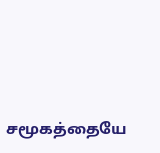சமூகத்தையே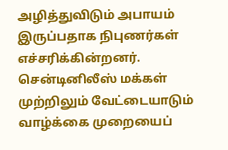அழித்துவிடும் அபாயம் இருப்பதாக நிபுணர்கள் எச்சரிக்கின்றனர்.
சென்டினிலீஸ் மக்கள் முற்றிலும் வேட்டையாடும் வாழ்க்கை முறையைப்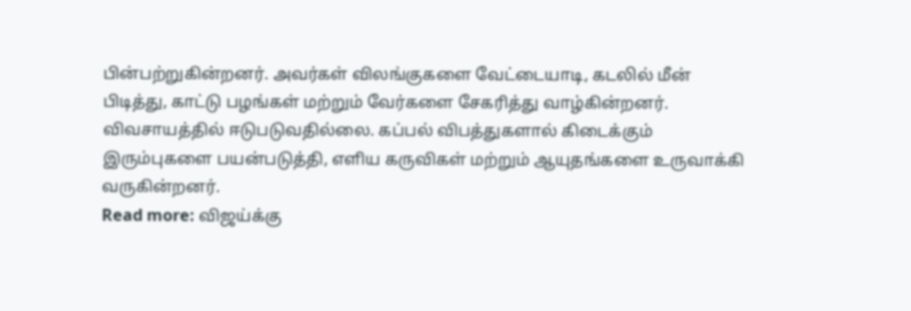பின்பற்றுகின்றனர். அவர்கள் விலங்குகளை வேட்டையாடி, கடலில் மீன் பிடித்து, காட்டு பழங்கள் மற்றும் வேர்களை சேகரித்து வாழ்கின்றனர். விவசாயத்தில் ஈடுபடுவதில்லை. கப்பல் விபத்துகளால் கிடைக்கும் இரும்புகளை பயன்படுத்தி, எளிய கருவிகள் மற்றும் ஆயுதங்களை உருவாக்கி வருகின்றனர்.
Read more: விஜய்க்கு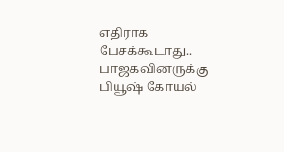எதிராக பேசக்கூடாது.. பாஜகவினருக்கு பியூஷ் கோயல்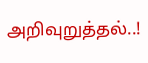அறிவுறுத்தல்..!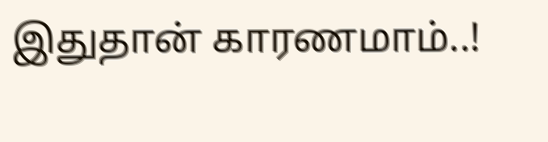இதுதான் காரணமாம்..!